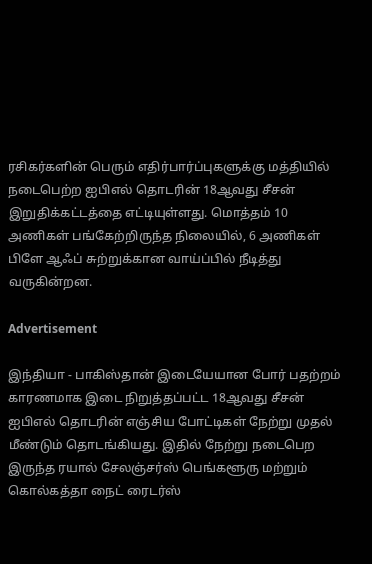ரசிகர்களின் பெரும் எதிர்பார்ப்புகளுக்கு மத்தியில் நடைபெற்ற ஐபிஎல் தொடரின் 18ஆவது சீசன் இறுதிக்கட்டத்தை எட்டியுள்ளது. மொத்தம் 10 அணிகள் பங்கேற்றிருந்த நிலையில், 6 அணிகள் பிளே ஆஃப் சுற்றுக்கான வாய்ப்பில் நீடித்து வருகின்றன.

Advertisement

இந்தியா - பாகிஸ்தான் இடையேயான போர் பதற்றம் காரணமாக இடை நிறுத்தப்பட்ட 18ஆவது சீசன் ஐபிஎல் தொடரின் எஞ்சிய போட்டிகள் நேற்று முதல் மீண்டும் தொடங்கியது. இதில் நேற்று நடைபெற இருந்த ரயால் சேலஞ்சர்ஸ் பெங்களூரு மற்றும் கொல்கத்தா நைட் ரைடர்ஸ்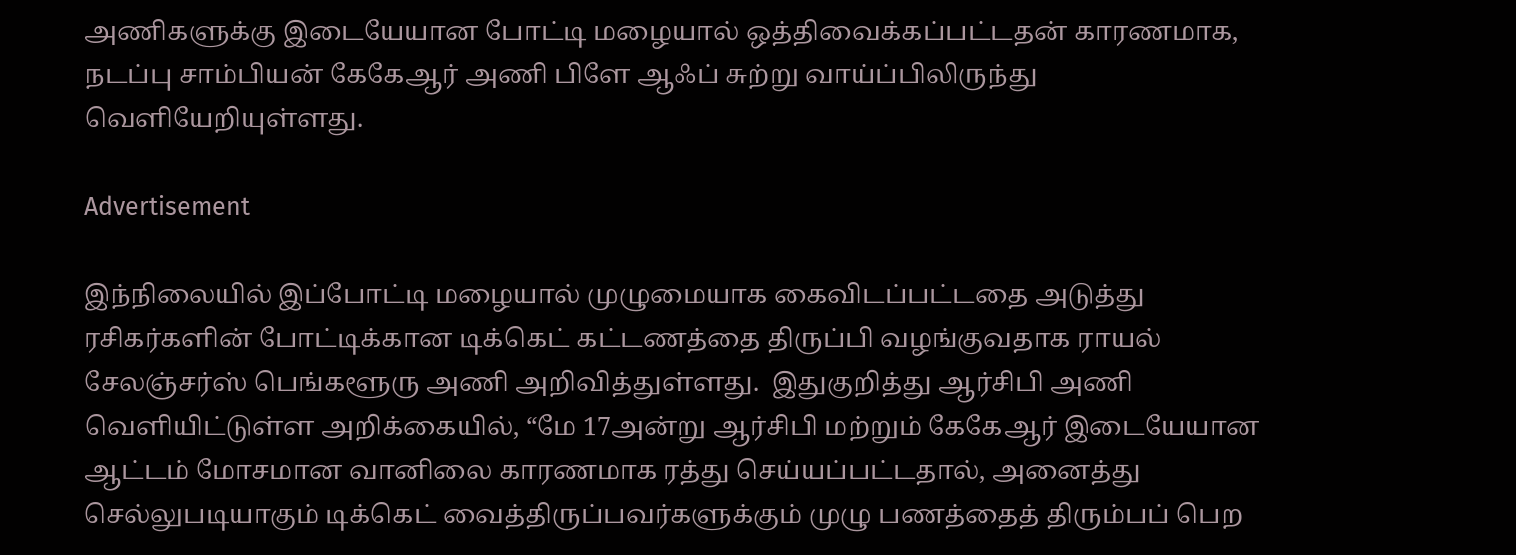அணிகளுக்கு இடையேயான போட்டி மழையால் ஒத்திவைக்கப்பட்டதன் காரணமாக, நடப்பு சாம்பியன் கேகேஆர் அணி பிளே ஆஃப் சுற்று வாய்ப்பிலிருந்து வெளியேறியுள்ளது.

Advertisement

இந்நிலையில் இப்போட்டி மழையால் முழுமையாக கைவிடப்பட்டதை அடுத்து ரசிகர்களின் போட்டிக்கான டிக்கெட் கட்டணத்தை திருப்பி வழங்குவதாக ராயல் சேலஞ்சர்ஸ் பெங்களூரு அணி அறிவித்துள்ளது.  இதுகுறித்து ஆர்சிபி அணி வெளியிட்டுள்ள அறிக்கையில், “மே 17அன்று ஆர்சிபி மற்றும் கேகேஆர் இடையேயான ஆட்டம் மோசமான வானிலை காரணமாக ரத்து செய்யப்பட்டதால், அனைத்து செல்லுபடியாகும் டிக்கெட் வைத்திருப்பவர்களுக்கும் முழு பணத்தைத் திரும்பப் பெற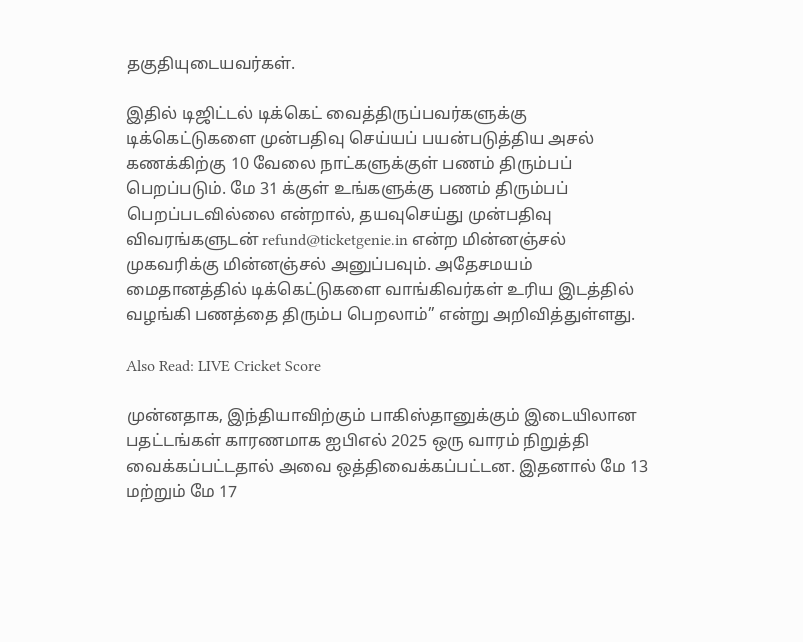தகுதியுடையவர்கள்.

இதில் டிஜிட்டல் டிக்கெட் வைத்திருப்பவர்களுக்கு டிக்கெட்டுகளை முன்பதிவு செய்யப் பயன்படுத்திய அசல் கணக்கிற்கு 10 வேலை நாட்களுக்குள் பணம் திரும்பப் பெறப்படும். மே 31 க்குள் உங்களுக்கு பணம் திரும்பப் பெறப்படவில்லை என்றால், தயவுசெய்து முன்பதிவு விவரங்களுடன் refund@ticketgenie.in என்ற மின்னஞ்சல் முகவரிக்கு மின்னஞ்சல் அனுப்பவும். அதேசமயம் மைதானத்தில் டிக்கெட்டுகளை வாங்கிவர்கள் உரிய இடத்தில் வழங்கி பணத்தை திரும்ப பெறலாம்” என்று அறிவித்துள்ளது.

Also Read: LIVE Cricket Score

முன்னதாக, இந்தியாவிற்கும் பாகிஸ்தானுக்கும் இடையிலான பதட்டங்கள் காரணமாக ஐபிஎல் 2025 ஒரு வாரம் நிறுத்தி வைக்கப்பட்டதால் அவை ஒத்திவைக்கப்பட்டன. இதனால் மே 13 மற்றும் மே 17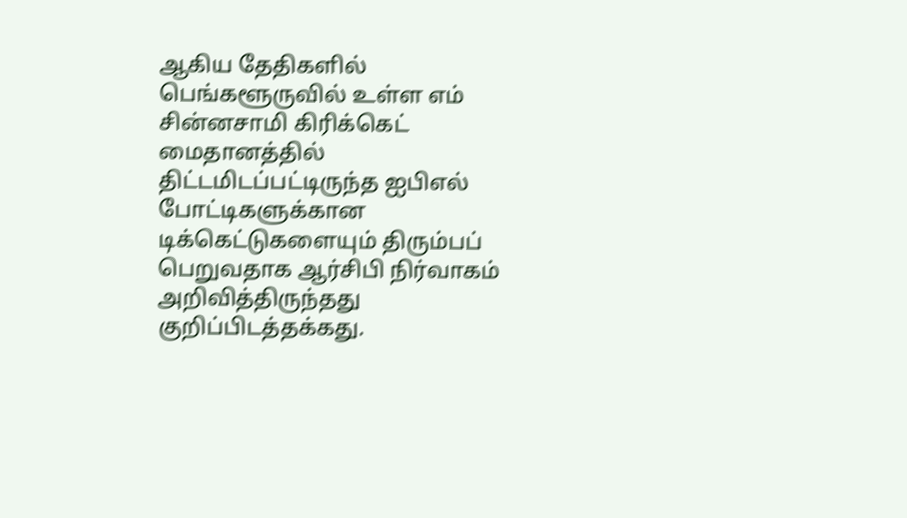ஆகிய தேதிகளில் பெங்களூருவில் உள்ள எம் சின்னசாமி கிரிக்கெட் மைதானத்தில் திட்டமிடப்பட்டிருந்த ஐபிஎல் போட்டிகளுக்கான டிக்கெட்டுகளையும் திரும்பப் பெறுவதாக ஆர்சிபி நிர்வாகம் அறிவித்திருந்தது குறிப்பிடத்தக்கது.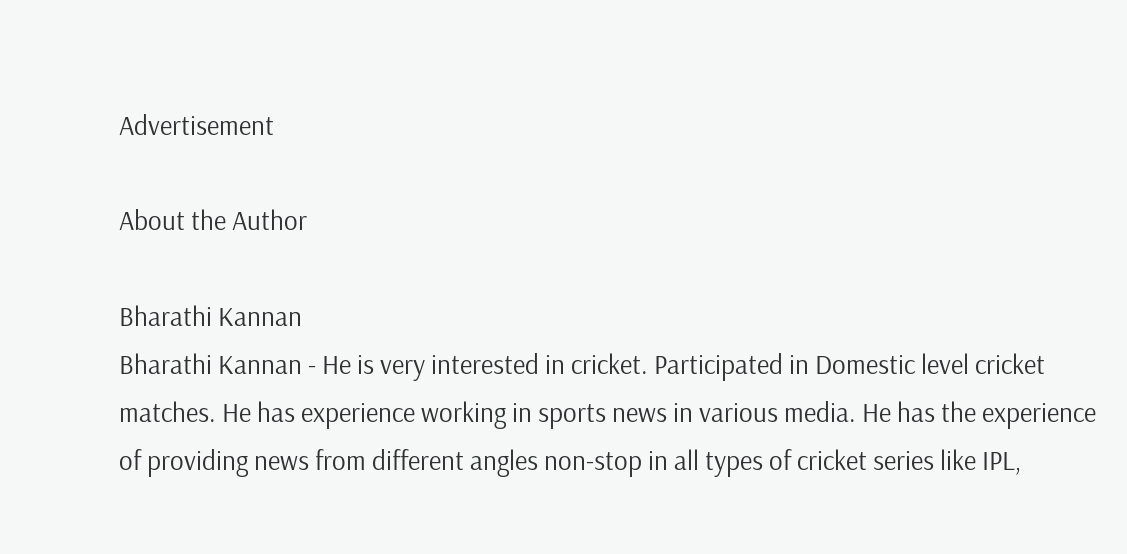Advertisement

About the Author

Bharathi Kannan
Bharathi Kannan - He is very interested in cricket. Participated in Domestic level cricket matches. He has experience working in sports news in various media. He has the experience of providing news from different angles non-stop in all types of cricket series like IPL,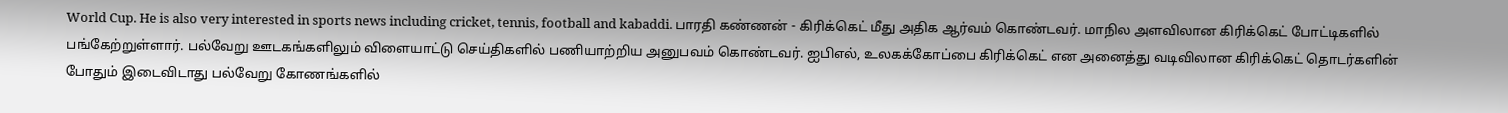World Cup. He is also very interested in sports news including cricket, tennis, football and kabaddi. பாரதி கண்ணன் - கிரிக்கெட் மீது அதிக ஆர்வம் கொண்டவர். மாநில அளவிலான கிரிக்கெட் போட்டிகளில் பங்கேற்றுள்ளார். பல்வேறு ஊடகங்களிலும் விளையாட்டு செய்திகளில் பணியாற்றிய அனுபவம் கொண்டவர். ஐபிஎல், உலகக்கோப்பை கிரிக்கெட் என அனைத்து வடிவிலான கிரிக்கெட் தொடர்களின் போதும் இடைவிடாது பல்வேறு கோணங்களில்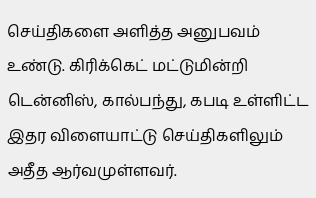செய்திகளை அளித்த அனுபவம் உண்டு. கிரிக்கெட் மட்டுமின்றி டென்னிஸ், கால்பந்து, கபடி உள்ளிட்ட இதர விளையாட்டு செய்திகளிலும் அதீத ஆர்வமுள்ளவர்.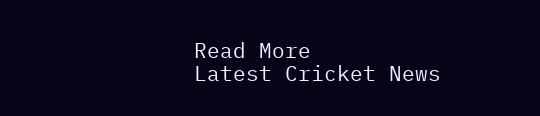Read More
Latest Cricket News